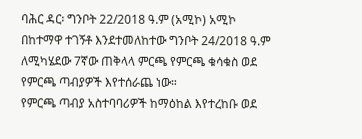ባሕር ዳር፡ ግንቦት 22/2018 ዓ.ም (አሚኮ) አሚኮ በከተማዋ ተገኝቶ እንደተመለከተው ግንቦት 24/2018 ዓ.ም ለሚካሄደው 7ኛው ጠቅላላ ምርጫ የምርጫ ቁሳቁስ ወደ የምርጫ ጣብያዎች እየተሰራጨ ነው።
የምርጫ ጣብያ አስተባባሪዎች ከማዕከል እየተረከቡ ወደ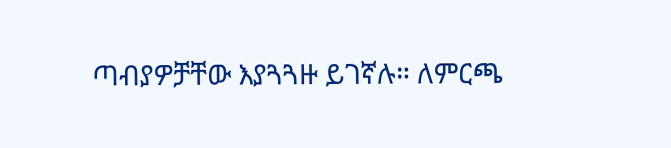ጣብያዎቻቸው እያጓጓዙ ይገኛሉ። ለምርጫ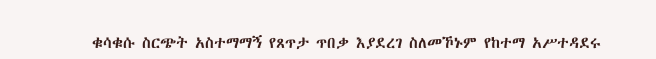ቁሳቁሱ ስርጭት አስተማማኝ የጸጥታ ጥበቃ እያደረገ ስለመኾኑም የከተማ አሥተዳደሩ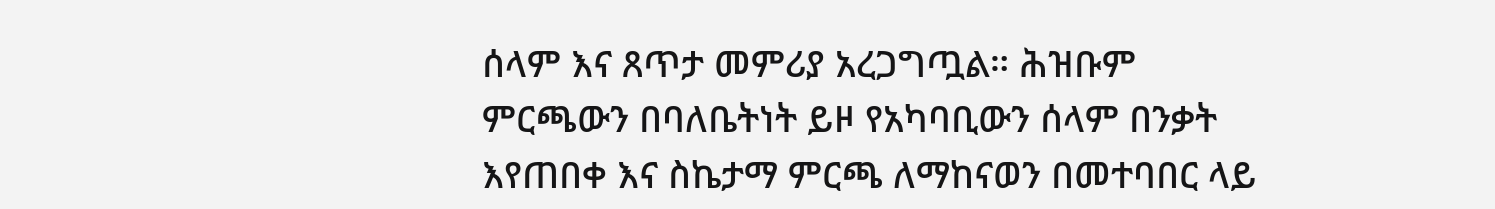ሰላም እና ጸጥታ መምሪያ አረጋግጧል። ሕዝቡም ምርጫውን በባለቤትነት ይዞ የአካባቢውን ሰላም በንቃት እየጠበቀ እና ስኬታማ ምርጫ ለማከናወን በመተባበር ላይ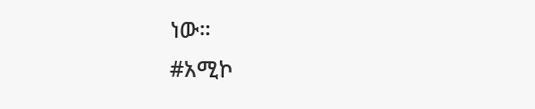ነው።
#አሚኮ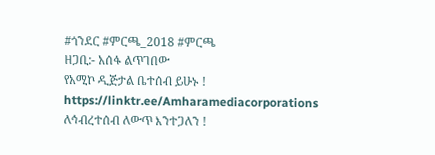#ጎንደር #ምርጫ_2018 #ምርጫ
ዘጋቢ:- አሰፋ ልጥገበው
የአሚኮ ዲጅታል ቤተሰብ ይሁኑ !
https://linktr.ee/Amharamediacorporations
ለኅብረተሰብ ለውጥ እንተጋለን !